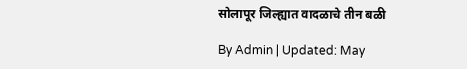सोलापूर जिल्ह्यात वादळाचे तीन बळी

By Admin | Updated: May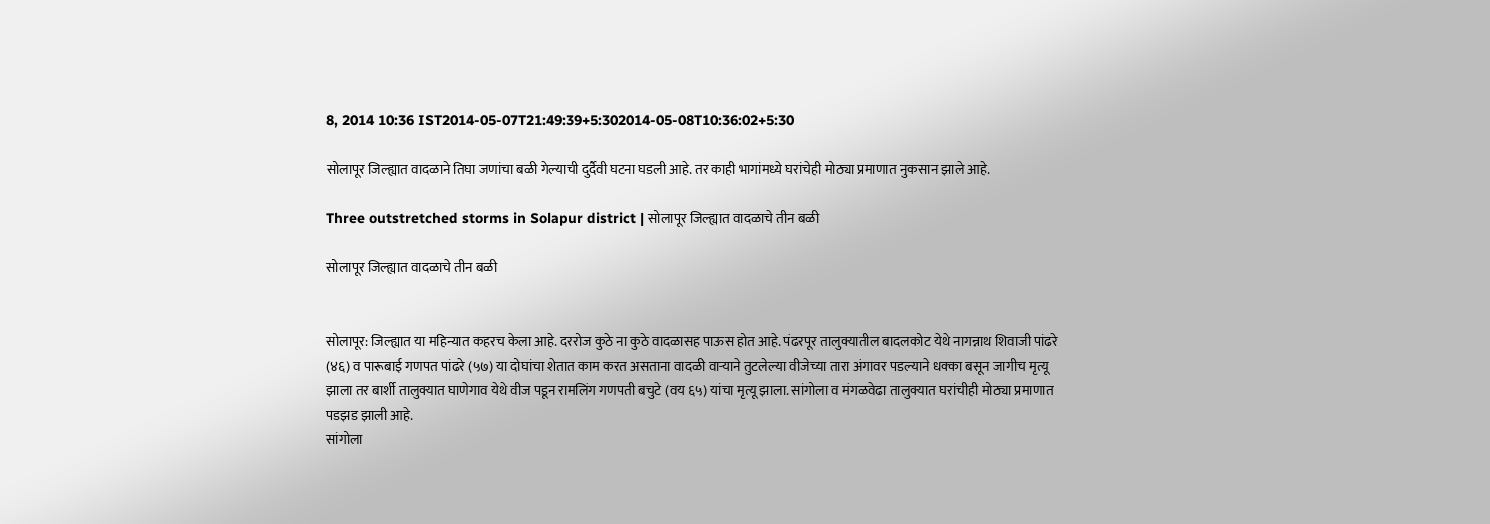8, 2014 10:36 IST2014-05-07T21:49:39+5:302014-05-08T10:36:02+5:30

सोलापूर जिल्ह्यात वादळाने तिघा जणांचा बळी गेल्याची दुर्दैवी घटना घडली आहे. तर काही भागांमध्ये घरांचेही मोठ्या प्रमाणात नुकसान झाले आहे.

Three outstretched storms in Solapur district | सोलापूर जिल्ह्यात वादळाचे तीन बळी

सोलापूर जिल्ह्यात वादळाचे तीन बळी


सोलापूर: जिल्ह्यात या महिन्यात कहरच केला आहे. दररोज कुठे ना कुठे वादळासह पाऊस होत आहे. पंढरपूर तालुक्यातील बादलकोट येथे नागन्नाथ शिवाजी पांढरे (४६) व पारूबाई गणपत पांढरे (५७) या दोघांचा शेतात काम करत असताना वादळी वार्‍याने तुटलेल्या वीजेच्या तारा अंगावर पडल्याने धक्का बसून जागीच मृत्यू झाला तर बार्शी तालुक्यात घाणेगाव येथे वीज पडून रामलिंग गणपती बचुटे (वय ६५) यांचा मृत्यू झाला. सांगोला व मंगळवेढा तालुक्यात घरांचीही मोठ्या प्रमाणात पडझड झाली आहे.
सांगोला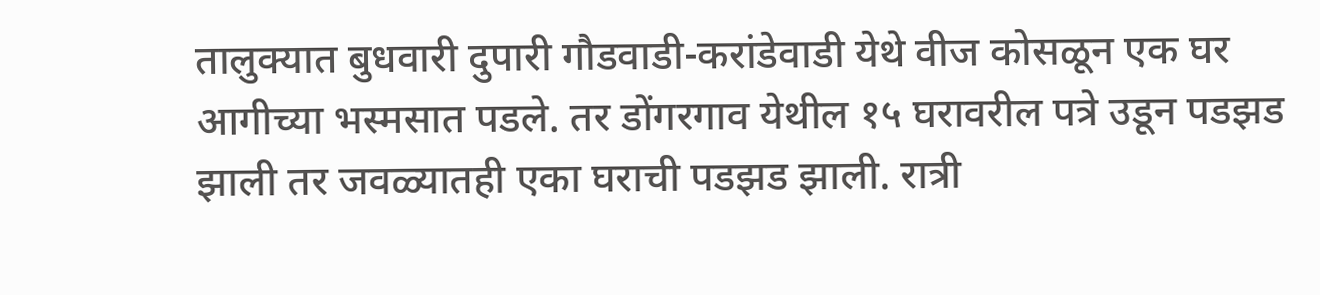तालुक्यात बुधवारी दुपारी गौडवाडी-करांडेवाडी येथे वीज कोसळून एक घर आगीच्या भस्मसात पडले. तर डोंगरगाव येथील १५ घरावरील पत्रे उडून पडझड झाली तर जवळ्यातही एका घराची पडझड झाली. रात्री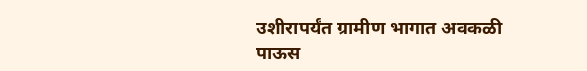उशीरापर्यंत ग्रामीण भागात अवकळी पाऊस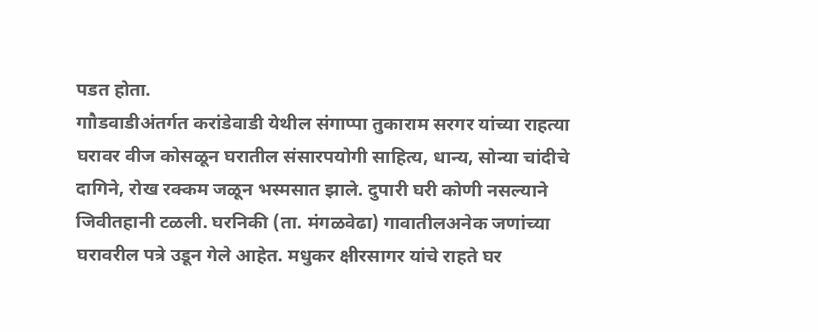पडत होता.
गाौडवाडीअंतर्गत करांडेवाडी येथील संगाप्पा तुकाराम सरगर यांच्या राहत्या घरावर वीज कोसळून घरातील संसारपयोगी साहित्य, धान्य, सोन्या चांदीचे दागिने, रोख रक्कम जळून भस्मसात झाले. दुपारी घरी कोणी नसल्याने जिवीतहानी टळली. घरनिकी (ता. मंगळवेढा) गावातीलअनेक जणांच्या घरावरील पत्रे उडून गेले आहेत. मधुकर क्षीरसागर यांचे राहते घर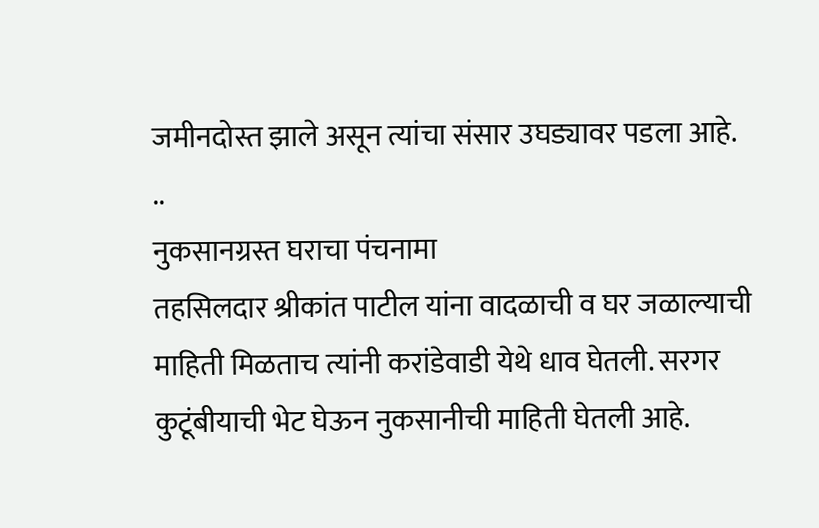जमीनदोस्त झाले असून त्यांचा संसार उघड्यावर पडला आहे.
..
नुकसानग्रस्त घराचा पंचनामा
तहसिलदार श्रीकांत पाटील यांना वादळाची व घर जळाल्याची माहिती मिळताच त्यांनी करांडेवाडी येथे धाव घेतली. सरगर कुटूंबीयाची भेट घेऊन नुकसानीची माहिती घेतली आहे.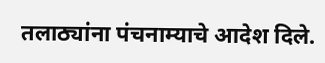तलाठ्यांना पंचनाम्याचे आदेश दिले.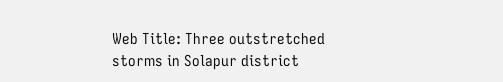Web Title: Three outstretched storms in Solapur district